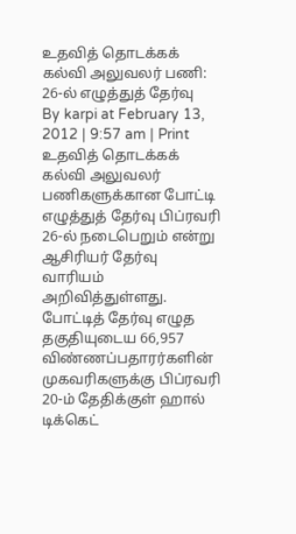உதவித் தொடக்கக் கல்வி அலுவலர் பணி: 26-ல் எழுத்துத் தேர்வு
By karpi at February 13, 2012 | 9:57 am | Print
உதவித் தொடக்கக் கல்வி அலுவலர் பணிகளுக்கான போட்டி எழுத்துத் தேர்வு பிப்ரவரி 26-ல் நடைபெறும் என்று ஆசிரியர் தேர்வு வாரியம் அறிவித்துள்ளது.
போட்டித் தேர்வு எழுத தகுதியுடைய 66,957 விண்ணப்பதாரர்களின் முகவரிகளுக்கு பிப்ரவரி 20-ம் தேதிக்குள் ஹால் டிக்கெட்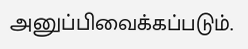அனுப்பிவைக்கப்படும்.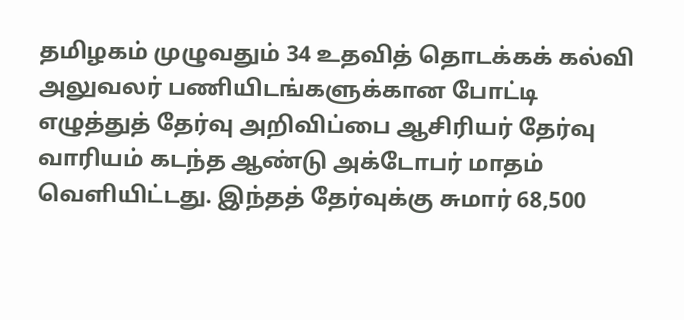தமிழகம் முழுவதும் 34 உதவித் தொடக்கக் கல்வி அலுவலர் பணியிடங்களுக்கான போட்டி எழுத்துத் தேர்வு அறிவிப்பை ஆசிரியர் தேர்வு வாரியம் கடந்த ஆண்டு அக்டோபர் மாதம் வெளியிட்டது. இந்தத் தேர்வுக்கு சுமார் 68,500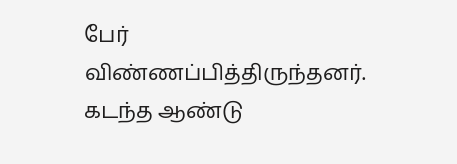பேர் விண்ணப்பித்திருந்தனர்.
கடந்த ஆண்டு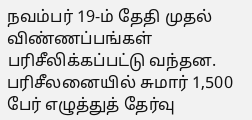நவம்பர் 19-ம் தேதி முதல் விண்ணப்பங்கள் பரிசீலிக்கப்பட்டு வந்தன. பரிசீலனையில் சுமார் 1,500 பேர் எழுத்துத் தேர்வு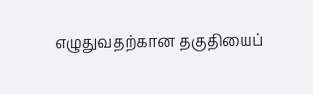எழுதுவதற்கான தகுதியைப்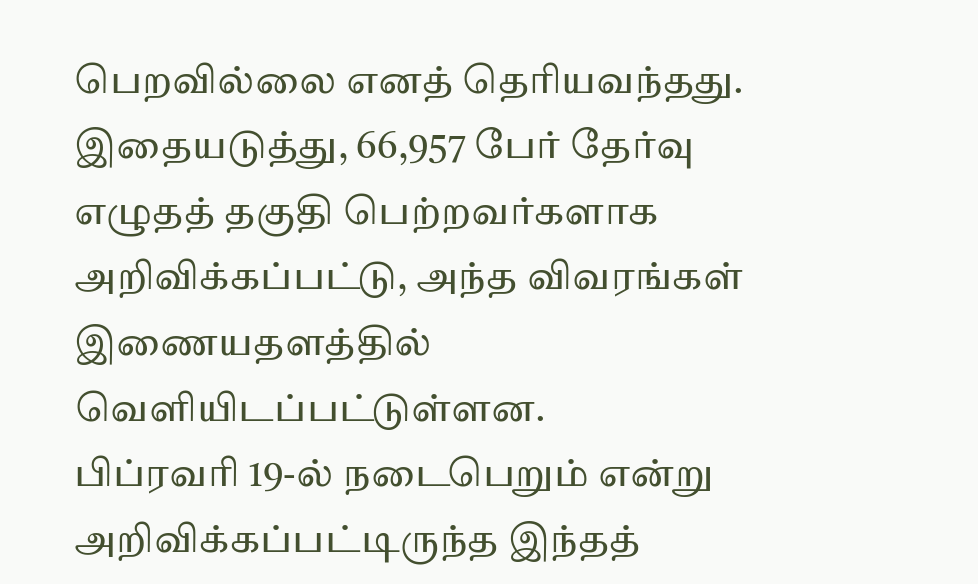பெறவில்லை எனத் தெரியவந்தது.
இதையடுத்து, 66,957 பேர் தேர்வு எழுதத் தகுதி பெற்றவர்களாக அறிவிக்கப்பட்டு, அந்த விவரங்கள் இணையதளத்தில் வெளியிடப்பட்டுள்ளன.
பிப்ரவரி 19-ல் நடைபெறும் என்று அறிவிக்கப்பட்டிருந்த இந்தத்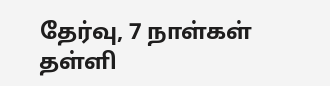தேர்வு, 7 நாள்கள் தள்ளி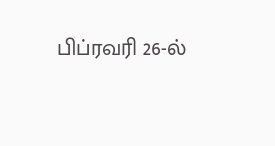பிப்ரவரி 26-ல்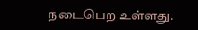நடைபெற உள்ளது.